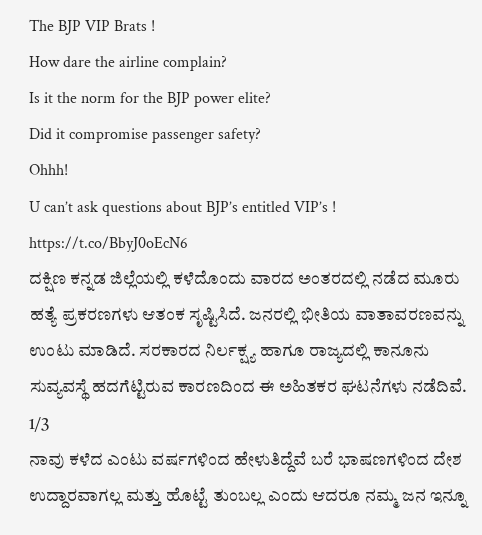The BJP VIP Brats !
How dare the airline complain?
Is it the norm for the BJP power elite?
Did it compromise passenger safety?
Ohhh!
U can’t ask questions about BJP’s entitled VIP’s !
https://t.co/BbyJ0oEcN6
ದಕ್ಷಿಣ ಕನ್ನಡ ಜಿಲ್ಲೆಯಲ್ಲಿ ಕಳೆದೊಂದು ವಾರದ ಅಂತರದಲ್ಲಿ ನಡೆದ ಮೂರು ಹತ್ಯೆ ಪ್ರಕರಣಗಳು ಆತಂಕ ಸೃಷ್ಟಿಸಿದೆ. ಜನರಲ್ಲಿ ಭೀತಿಯ ವಾತಾವರಣವನ್ನು ಉಂಟು ಮಾಡಿದೆ. ಸರಕಾರದ ನಿರ್ಲಕ್ಷ್ಯ ಹಾಗೂ ರಾಜ್ಯದಲ್ಲಿ ಕಾನೂನು ಸುವ್ಯವಸ್ಥೆ ಹದಗೆಟ್ಟಿರುವ ಕಾರಣದಿಂದ ಈ ಅಹಿತಕರ ಘಟನೆಗಳು ನಡೆದಿವೆ.
1/3
ನಾವು ಕಳೆದ ಎಂಟು ವರ್ಷಗಳಿಂದ ಹೇಳುತಿದ್ದೆವೆ ಬರೆ ಭಾಷಣಗಳಿಂದ ದೇಶ ಉದ್ದಾರವಾಗಲ್ಲ ಮತ್ತು ಹೊಟ್ಟೆ ತುಂಬಲ್ಲ ಎಂದು ಆದರೂ ನಮ್ಮ ಜನ ಇನ್ನೂ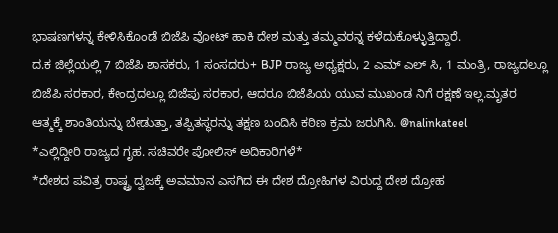ಭಾಷಣಗಳನ್ನ ಕೇಳಿಸಿಕೊಂಡೆ ಬಿಜೆಪಿ ವೋಟ್ ಹಾಕಿ ದೇಶ ಮತ್ತು ತಮ್ಮವರನ್ನ ಕಳೆದುಕೊಳ್ಳುತ್ತಿದ್ದಾರೆ.
ದ.ಕ ಜಿಲ್ಲೆಯಲ್ಲಿ 7 ಬಿಜೆಪಿ ಶಾಸಕರು, 1 ಸಂಸದರು+ BJP ರಾಜ್ಯ ಅಧ್ಯಕ್ಷರು, 2 ಎಮ್ ಎಲ್ ಸಿ, 1 ಮಂತ್ರಿ, ರಾಜ್ಯದಲ್ಲೂ ಬಿಜೆಪಿ ಸರಕಾರ, ಕೇಂದ್ರದಲ್ಲೂ ಬಿಜೆಪು ಸರಕಾರ, ಆದರೂ ಬಿಜೆಪಿಯ ಯುವ ಮುಖಂಡ ನಿಗೆ ರಕ್ಷಣೆ ಇಲ್ಲ.ಮೃತರ ಆತ್ಮಕ್ಕೆ ಶಾಂತಿಯನ್ನು ಬೇಡುತ್ತಾ, ತಪ್ಪಿತಸ್ಥರನ್ನು ತಕ್ಷಣ ಬಂದಿಸಿ ಕಠಿಣ ಕ್ರಮ ಜರುಗಿಸಿ. @nalinkateel
*ಎಲ್ಲಿದ್ದೀರಿ ರಾಜ್ಯದ ಗೃಹ. ಸಚಿವರೇ ಪೋಲಿಸ್ ಅದಿಕಾರಿಗಳೆ*
*ದೇಶದ ಪವಿತ್ರ ರಾಷ್ಟ್ರ ದ್ವಜಕ್ಕೆ ಅವಮಾನ ಎಸಗಿದ ಈ ದೇಶ ದ್ರೋಹಿಗಳ ವಿರುದ್ದ ದೇಶ ದ್ರೋಹ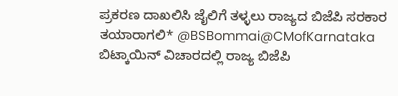ಪ್ರಕರಣ ದಾಖಲಿಸಿ ಜೈಲಿಗೆ ತಳ್ಳಲು ರಾಜ್ಯದ ಬಿಜೆಪಿ ಸರಕಾರ ತಯಾರಾಗಲಿ* @BSBommai@CMofKarnataka
ಬಿಟ್ಕಾಯಿನ್ ವಿಚಾರದಲ್ಲಿ ರಾಜ್ಯ ಬಿಜೆಪಿ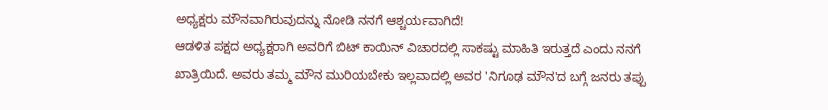ಅಧ್ಯಕ್ಷರು ಮೌನವಾಗಿರುವುದನ್ನು ನೋಡಿ ನನಗೆ ಆಶ್ಚರ್ಯವಾಗಿದೆ!
ಆಡಳಿತ ಪಕ್ಷದ ಅಧ್ಯಕ್ಷರಾಗಿ ಅವರಿಗೆ ಬಿಟ್ ಕಾಯಿನ್ ವಿಚಾರದಲ್ಲಿ ಸಾಕಷ್ಟು ಮಾಹಿತಿ ಇರುತ್ತದೆ ಎಂದು ನನಗೆ ಖಾತ್ರಿಯಿದೆ. ಅವರು ತಮ್ಮ ಮೌನ ಮುರಿಯಬೇಕು ಇಲ್ಲವಾದಲ್ಲಿ ಅವರ 'ನಿಗೂಢ ಮೌನ'ದ ಬಗ್ಗೆ ಜನರು ತಪ್ಪು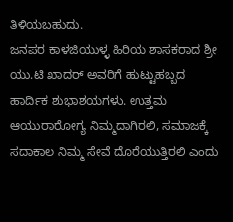ತಿಳಿಯಬಹುದು.
ಜನಪರ ಕಾಳಜಿಯುಳ್ಳ ಹಿರಿಯ ಶಾಸಕರಾದ ಶ್ರೀ ಯು.ಟಿ ಖಾದರ್ ಅವರಿಗೆ ಹುಟ್ಟುಹಬ್ಬದ ಹಾರ್ದಿಕ ಶುಭಾಶಯಗಳು. ಉತ್ತಮ ಆಯುರಾರೋಗ್ಯ ನಿಮ್ಮದಾಗಿರಲಿ, ಸಮಾಜಕ್ಕೆ ಸದಾಕಾಲ ನಿಮ್ಮ ಸೇವೆ ದೊರೆಯುತ್ತಿರಲಿ ಎಂದು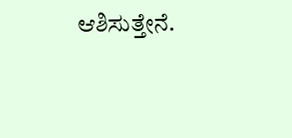ಆಶಿಸುತ್ತೇನೆ.